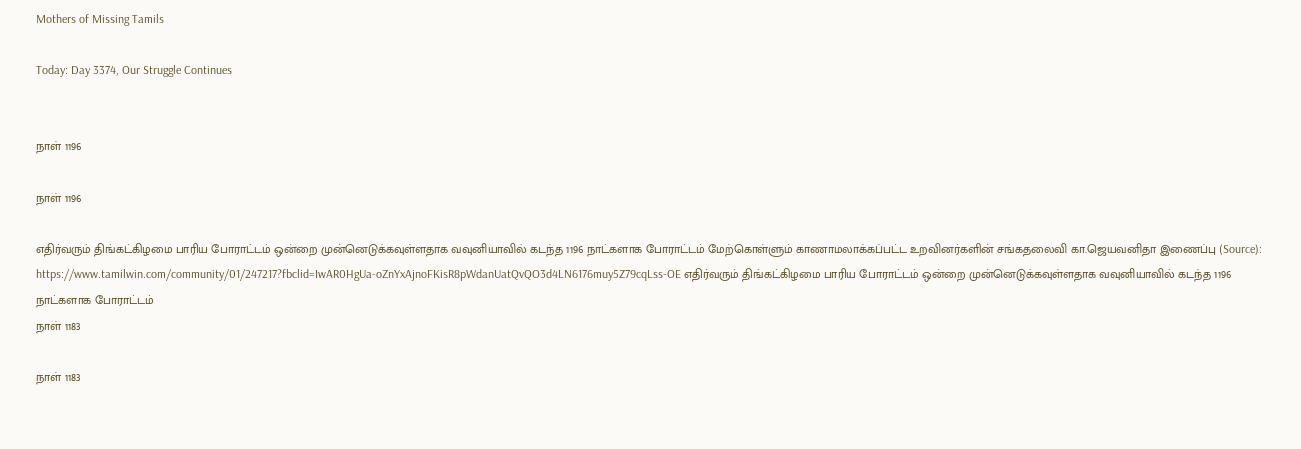Mothers of Missing Tamils

Today: Day 3374, Our Struggle Continues


நாள் 1196

நாள் 1196

எதிர்வரும் திங்கட்கிழமை பாரிய போராட்டம் ஒன்றை முன்னெடுக்கவுள்ளதாக வவுனியாவில் கடந்த 1196 நாட்களாக போராட்டம் மேற்கொள்ளும் காணாமலாக்கப்பட்ட உறவினர்களின் சங்கதலைவி கா.ஜெயவனிதா இணைப்பு (Source): https://www.tamilwin.com/community/01/247217?fbclid=IwAR0HgUa-oZnYxAjnoFKisR8pWdanUatQvQO3d4LN6176muy5Z79cqLss-OE எதிர்வரும் திங்கட்கிழமை பாரிய போராட்டம் ஒன்றை முன்னெடுக்கவுள்ளதாக வவுனியாவில் கடந்த 1196 நாட்களாக போராட்டம்
நாள் 1183

நாள் 1183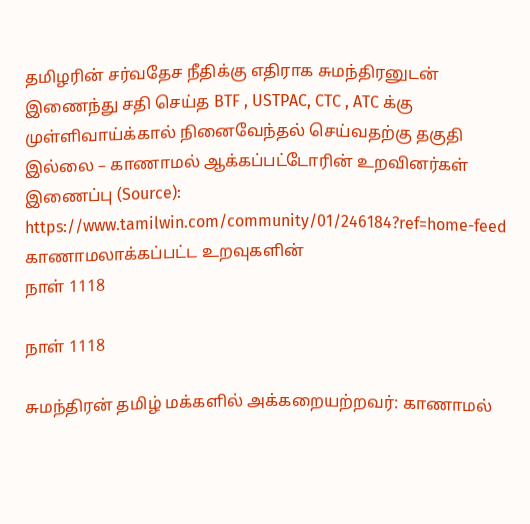தமிழரின் சர்வதேச நீதிக்கு எதிராக சுமந்திரனுடன் இணைந்து சதி செய்த BTF , USTPAC, CTC , ATC க்கு முள்ளிவாய்க்கால் நினைவேந்தல் செய்வதற்கு தகுதி இல்லை – காணாமல் ஆக்கப்பட்டோரின் உறவினர்கள் இணைப்பு (Source): https://www.tamilwin.com/community/01/246184?ref=home-feed   காணாமலாக்கப்பட்ட உறவுகளின்
நாள் 1118

நாள் 1118

சுமந்திரன் தமிழ் மக்களில் அக்கறையற்றவர்: காணாமல்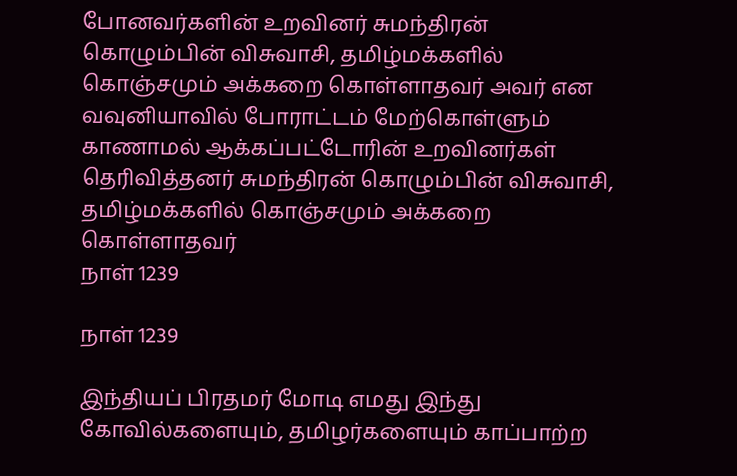போனவர்களின் உறவினர் சுமந்திரன் கொழும்பின் விசுவாசி, தமிழ்மக்களில் கொஞ்சமும் அக்கறை கொள்ளாதவர் அவர் என வவுனியாவில் போராட்டம் மேற்கொள்ளும் காணாமல் ஆக்கப்பட்டோரின் உறவினர்கள் தெரிவித்தனர் சுமந்திரன் கொழும்பின் விசுவாசி, தமிழ்மக்களில் கொஞ்சமும் அக்கறை கொள்ளாதவர்
நாள் 1239

நாள் 1239

இந்தியப் பிரதமர் மோடி எமது இந்து கோவில்களையும், தமிழர்களையும் காப்பாற்ற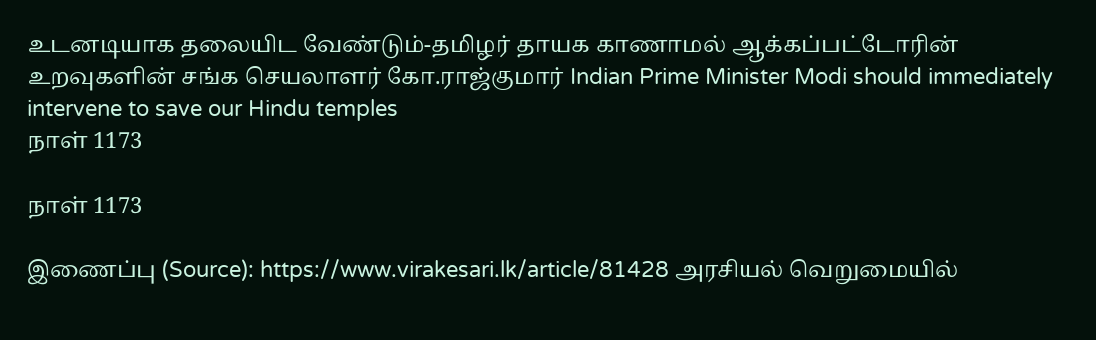உடனடியாக தலையிட வேண்டும்-தமிழர் தாயக காணாமல் ஆக்கப்பட்டோரின் உறவுகளின் சங்க செயலாளர் கோ.ராஜ்குமார் Indian Prime Minister Modi should immediately intervene to save our Hindu temples
நாள் 1173

நாள் 1173

இணைப்பு (Source): https://www.virakesari.lk/article/81428 அரசியல் வெறுமையில்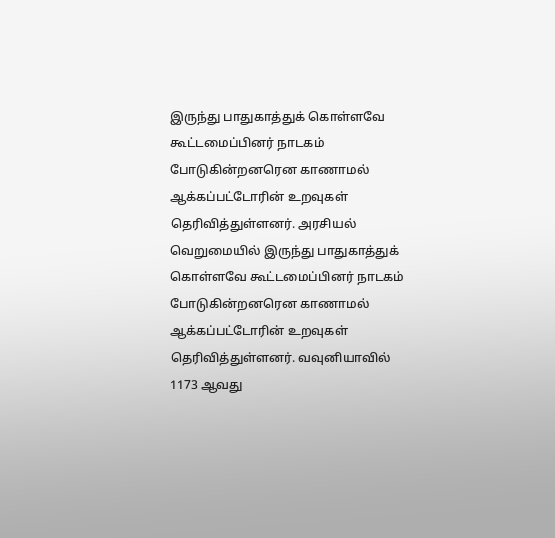இருந்து பாதுகாத்துக் கொள்ளவே கூட்டமைப்பினர் நாடகம் போடுகின்றனரென காணாமல் ஆக்கப்பட்டோரின் உறவுகள் தெரிவித்துள்ளனர். அரசியல் வெறுமையில் இருந்து பாதுகாத்துக் கொள்ளவே கூட்டமைப்பினர் நாடகம் போடுகின்றனரென காணாமல் ஆக்கப்பட்டோரின் உறவுகள் தெரிவித்துள்ளனர். வவுனியாவில் 1173 ஆவது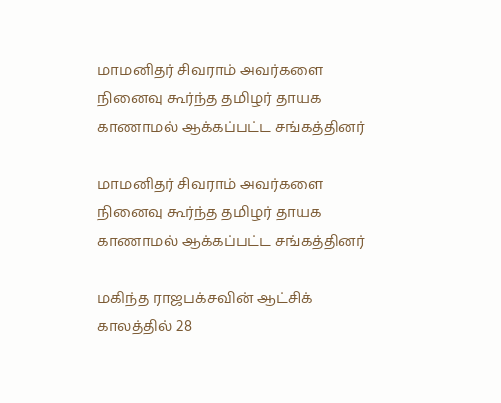மாமனிதர் சிவராம் அவர்களை நினைவு கூர்ந்த தமிழர் தாயக காணாமல் ஆக்கப்பட்ட சங்கத்தினர்

மாமனிதர் சிவராம் அவர்களை நினைவு கூர்ந்த தமிழர் தாயக காணாமல் ஆக்கப்பட்ட சங்கத்தினர்

மகிந்த ராஜபக்சவின் ஆட்சிக் காலத்தில் 28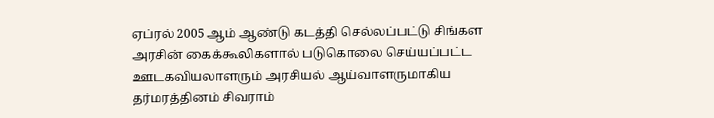ஏப்ரல் 2005 ஆம் ஆண்டு கடத்தி செல்லப்பட்டு சிங்கள அரசின் கைக்கூலிகளால் படுகொலை செய்யப்பட்ட ஊடகவியலாளரும் அரசியல் ஆய்வாளருமாகிய தர்மரத்தினம் சிவராம்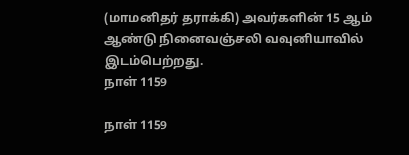(மாமனிதர் தராக்கி) அவர்களின் 15 ஆம் ஆண்டு நினைவஞ்சலி வவுனியாவில் இடம்பெற்றது.
நாள் 1159

நாள் 1159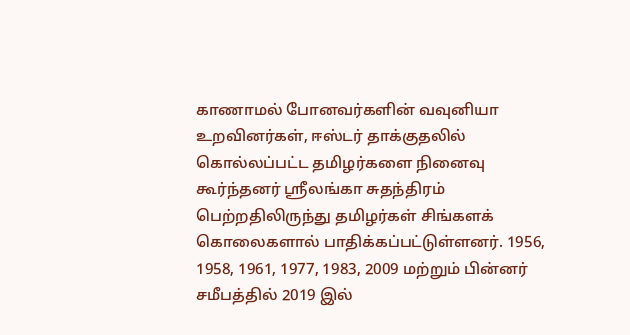காணாமல் போனவர்களின் வவுனியா உறவினர்கள், ஈஸ்டர் தாக்குதலில் கொல்லப்பட்ட தமிழர்களை நினைவு கூர்ந்தனர் ஸ்ரீலங்கா சுதந்திரம் பெற்றதிலிருந்து தமிழர்கள் சிங்களக் கொலைகளால் பாதிக்கப்பட்டுள்ளனர். 1956, 1958, 1961, 1977, 1983, 2009 மற்றும் பின்னர் சமீபத்தில் 2019 இல்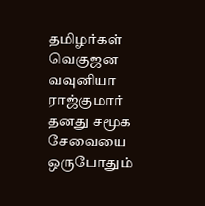தமிழர்கள் வெகுஜன
வவுனியா ராஜ்குமார் தனது சமூக சேவையை ஒருபோதும்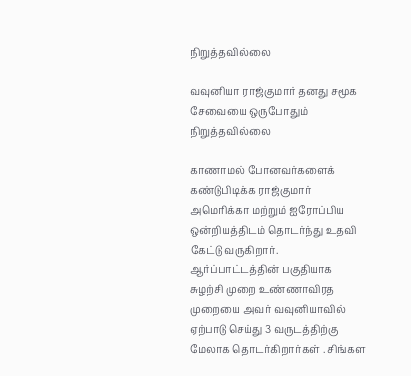நிறுத்தவில்லை

வவுனியா ராஜ்குமார் தனது சமூக சேவையை ஒருபோதும் நிறுத்தவில்லை

காணாமல் போனவர்களைக் கண்டுபிடிக்க ராஜ்குமார் அமெரிக்கா மற்றும் ஐரோப்பிய ஒன்றியத்திடம் தொடர்ந்து உதவி கேட்டு வருகிறார். ஆர்ப்பாட்டத்தின் பகுதியாக சுழற்சி முறை உண்ணாவிரத முறையை அவர் வவுனியாவில் ஏற்பாடு செய்து 3 வருடத்திற்கு மேலாக தொடர்கிறார்கள் . சிங்கள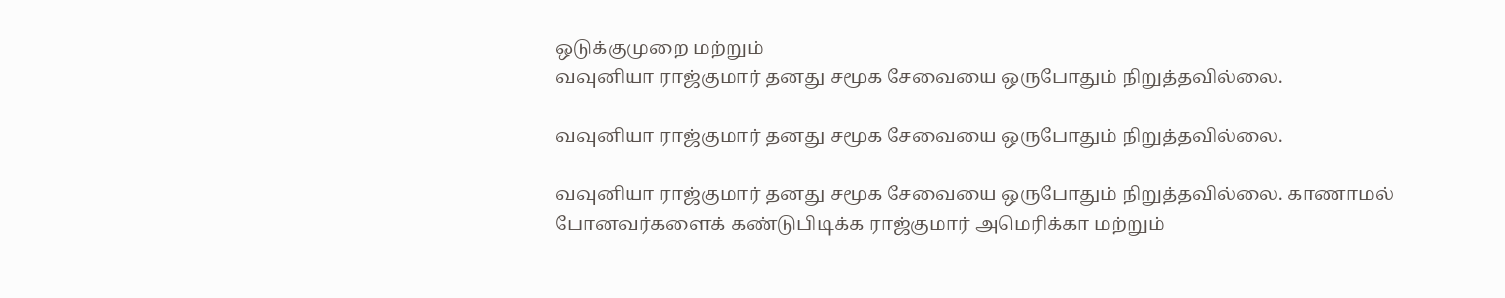ஒடுக்குமுறை மற்றும்
வவுனியா ராஜ்குமார் தனது சமூக சேவையை ஒருபோதும் நிறுத்தவில்லை.

வவுனியா ராஜ்குமார் தனது சமூக சேவையை ஒருபோதும் நிறுத்தவில்லை.

வவுனியா ராஜ்குமார் தனது சமூக சேவையை ஒருபோதும் நிறுத்தவில்லை. காணாமல் போனவர்களைக் கண்டுபிடிக்க ராஜ்குமார் அமெரிக்கா மற்றும்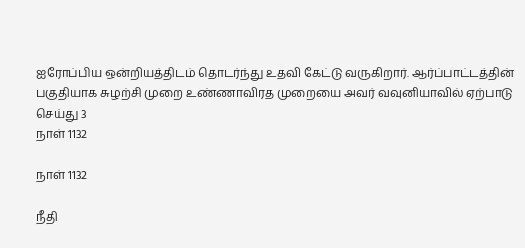ஐரோப்பிய ஒன்றியத்திடம் தொடர்ந்து உதவி கேட்டு வருகிறார். ஆர்ப்பாட்டத்தின் பகுதியாக சுழற்சி முறை உண்ணாவிரத முறையை அவர் வவுனியாவில் ஏற்பாடு செய்து 3
நாள் 1132

நாள் 1132

நீதி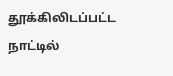தூக்கிலிடப்பட்ட நாட்டில்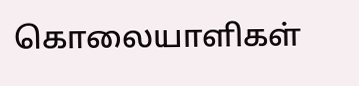கொலையாளிகள்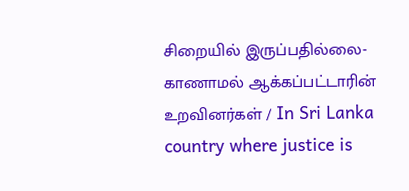சிறையில் இருப்பதில்லை- காணாமல் ஆக்கப்பட்டாரின் உறவினர்கள் / In Sri Lanka country where justice is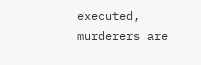executed, murderers are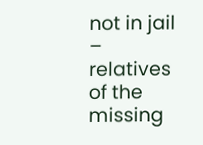not in jail – relatives of the missing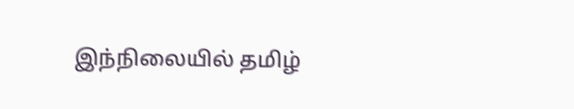இந்நிலையில் தமிழ்